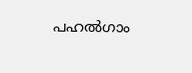പഹല്‍ഗാം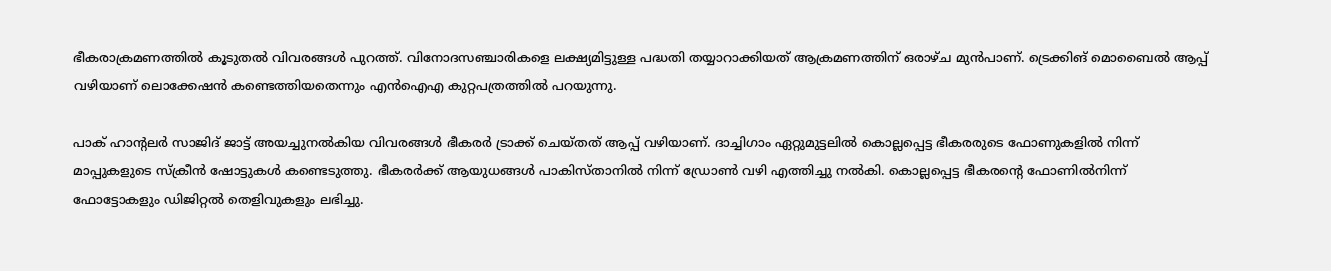ഭീകരാക്രമണത്തില്‍ കൂടുതല്‍ വിവരങ്ങള്‍ പുറത്ത്. വിനോദസഞ്ചാരികളെ ലക്ഷ്യമിട്ടുള്ള പദ്ധതി തയ്യാറാക്കിയത് ആക്രമണത്തിന് ഒരാഴ്ച മുന്‍പാണ്. ട്രെക്കിങ് മൊബൈല്‍ ആപ്പ് വഴിയാണ് ലൊക്കേഷന്‍ കണ്ടെത്തിയതെന്നും എന്‍ഐഎ കുറ്റപത്രത്തില്‍ പറയുന്നു.

പാക് ഹാന്റലര്‍ സാജിദ് ജാട്ട് അയച്ചുനല്‍കിയ വിവരങ്ങള്‍ ഭീകരര്‍ ട്രാക്ക് ചെയ്തത് ആപ്പ് വഴിയാണ്. ദാച്ചിഗാം ഏറ്റുമുട്ടലില്‍ കൊല്ലപ്പെട്ട ഭീകരരുടെ ഫോണുകളില്‍ നിന്ന് മാപ്പുകളുടെ സ്‌ക്രീന്‍ ഷോട്ടുകള്‍ കണ്ടെടുത്തു. ഭീകരര്‍ക്ക് ആയുധങ്ങള്‍ പാകിസ്താനില്‍ നിന്ന് ഡ്രോണ്‍ വഴി എത്തിച്ചു നല്‍കി. കൊല്ലപ്പെട്ട ഭീകരന്റെ ഫോണില്‍നിന്ന് ഫോട്ടോകളും ഡിജിറ്റല്‍ തെളിവുകളും ലഭിച്ചു.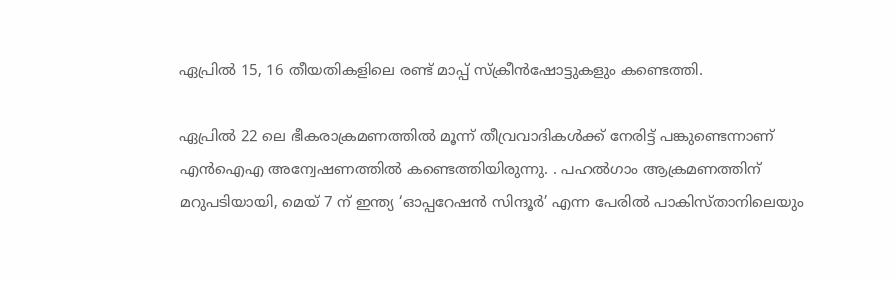ഏപ്രില്‍ 15, 16 തീയതികളിലെ രണ്ട് മാപ്പ് സ്‌ക്രീന്‍ഷോട്ടുകളും കണ്ടെത്തി.

ഏപ്രില്‍ 22 ലെ ഭീകരാക്രമണത്തില്‍ മൂന്ന് തീവ്രവാദികള്‍ക്ക് നേരിട്ട് പങ്കുണ്ടെന്നാണ് എന്‍ഐഎ അന്വേഷണത്തില്‍ കണ്ടെത്തിയിരുന്നു. . പഹല്‍ഗാം ആക്രമണത്തിന് മറുപടിയായി, മെയ് 7 ന് ഇന്ത്യ ‘ഓപ്പറേഷന്‍ സിന്ദൂര്‍’ എന്ന പേരില്‍ പാകിസ്താനിലെയും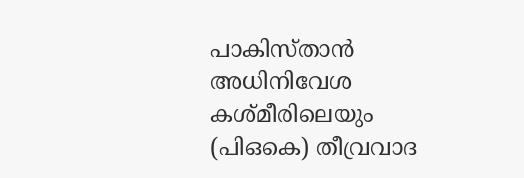പാകിസ്താന്‍ അധിനിവേശ കശ്മീരിലെയും (പിഒകെ) തീവ്രവാദ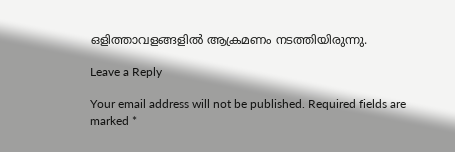ഒളിത്താവളങ്ങളില്‍ ആക്രമണം നടത്തിയിരുന്നു.

Leave a Reply

Your email address will not be published. Required fields are marked *